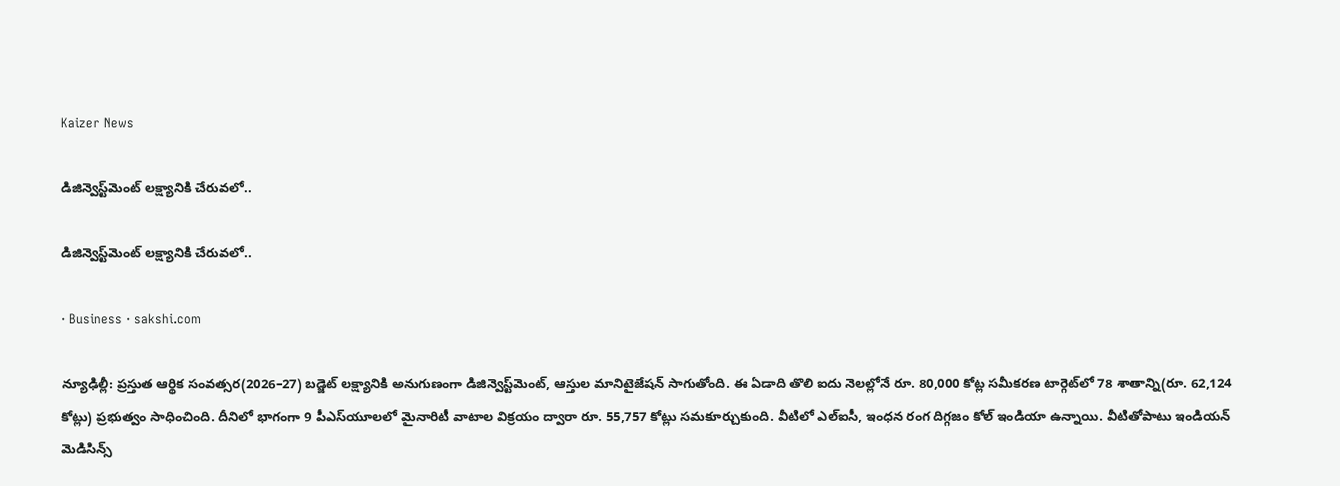Kaizer News

డిజిన్వెస్ట్‌మెంట్‌ లక్ష్యానికి చేరువలో..

డిజిన్వెస్ట్‌మెంట్‌ లక్ష్యానికి చేరువలో..

· Business · sakshi.com

న్యూఢిల్లీ: ప్రస్తుత ఆర్థిక సంవత్సర(2026–27) బడ్జెట్‌ లక్ష్యానికి అనుగుణంగా డిజిన్వెస్ట్‌మెంట్, ఆస్తుల మానిటైజేషన్‌ సాగుతోంది. ఈ ఏడాది తొలి ఐదు నెలల్లోనే రూ. 80,000 కోట్ల సమీకరణ టార్గెట్‌లో 78 శాతాన్ని(రూ. 62,124 కోట్లు) ప్రభుత్వం సాధించింది. దీనిలో భాగంగా 9 పీఎస్‌యూలలో మైనారిటీ వాటాల విక్రయం ద్వారా రూ. 55,757 కోట్లు సమకూర్చుకుంది. వీటిలో ఎల్‌ఐసీ, ఇంధన రంగ దిగ్గజం కోల్‌ ఇండియా ఉన్నాయి. వీటితోపాటు ఇండియన్‌ మెడిసిన్స్‌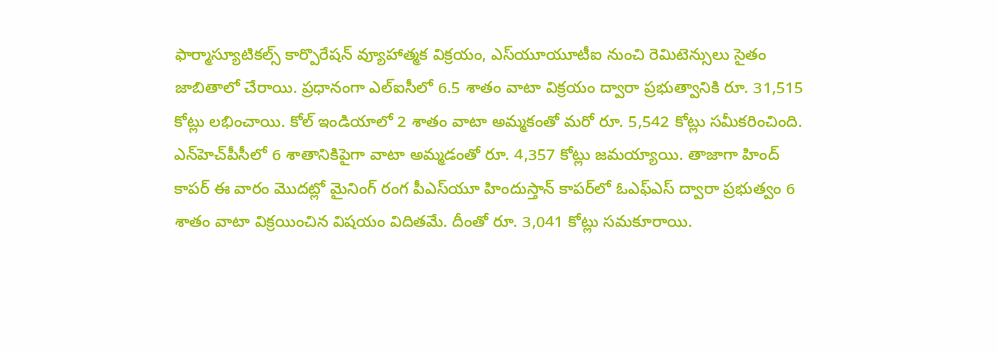ఫార్మాస్యూటికల్స్‌ కార్పొరేషన్‌ వ్యూహాత్మక విక్రయం, ఎస్‌యూయూటీఐ నుంచి రెమిటెన్సులు సైతం జాబితాలో చేరాయి. ప్రధానంగా ఎల్‌ఐసీలో 6.5 శాతం వాటా విక్రయం ద్వారా ప్రభుత్వానికి రూ. 31,515 కోట్లు లభించాయి. కోల్‌ ఇండియాలో 2 శాతం వాటా అమ్మకంతో మరో రూ. 5,542 కోట్లు సమీకరించింది. ఎన్‌హెచ్‌పీసీలో 6 శాతానికిపైగా వాటా అమ్మడంతో రూ. 4,357 కోట్లు జమయ్యాయి. తాజాగా హింద్‌ కాపర్‌ ఈ వారం మొదట్లో మైనింగ్‌ రంగ పీఎస్‌యూ హిందుస్తాన్‌ కాపర్‌లో ఓఎఫ్‌ఎస్‌ ద్వారా ప్రభుత్వం 6 శాతం వాటా విక్రయించిన విషయం విదితమే. దీంతో రూ. 3,041 కోట్లు సమకూరాయి.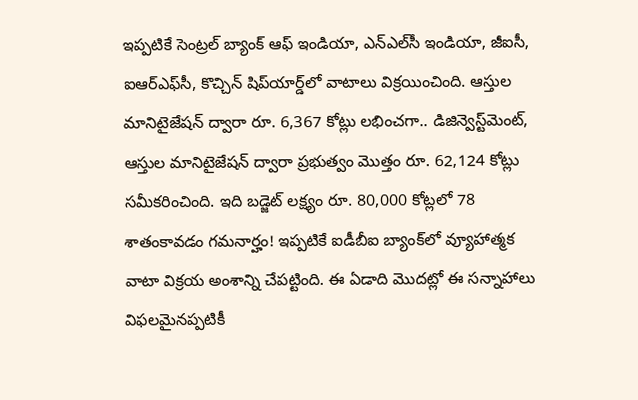ఇప్పటికే సెంట్రల్‌ బ్యాంక్‌ ఆఫ్‌ ఇండియా, ఎన్‌ఎల్‌సీ ఇండియా, జీఐసీ, ఐఆర్‌ఎఫ్‌సీ, కొచ్చిన్‌ షిప్‌యార్డ్‌లో వాటాలు విక్రయించింది. ఆస్తుల మానిటైజేషన్‌ ద్వారా రూ. 6,367 కోట్లు లభించగా.. డిజిన్వెస్ట్‌మెంట్, ఆస్తుల మానిటైజేషన్‌ ద్వారా ప్రభుత్వం మొత్తం రూ. 62,124 కోట్లు సమీకరించింది. ఇది బడ్జెట్‌ లక్ష్యం రూ. 80,000 కోట్లలో 78 శాతంకావడం గమనార్హం! ఇప్పటికే ఐడీబీఐ బ్యాంక్‌లో వ్యూహాత్మక వాటా విక్రయ అంశాన్ని చేపట్టింది. ఈ ఏడాది మొదట్లో ఈ సన్నాహాలు విఫలమైనప్పటికీ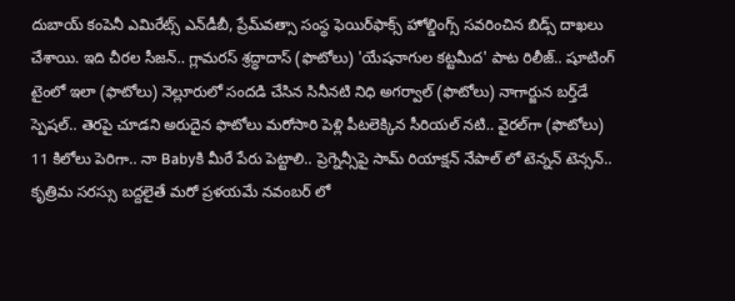దుబాయ్‌ కంపెనీ ఎమిరేట్స్‌ ఎన్‌డీబీ, ప్రేమ్‌వత్సా సంస్థ ఫెయిర్‌ఫాక్స్‌ హోల్డింగ్స్‌ సవరించిన బిడ్స్‌ దాఖలు చేశాయి. ఇది చీరల సీజన్.. గ్లామరస్ శ్రద్ధాదాస్ (ఫొటోలు) 'యేషనాగుల కట్టమీద' పాట రిలీజ్.. షూటింగ్ టైంలో ఇలా (ఫొటోలు) నెల్లూరులో సందడి చేసిన సినీనటి నిధి అగర్వాల్ (ఫొటోలు) నాగార్జున బర్త్‌డే స్పెషల్‌.. తెరపై చూడని అరుదైన ఫొటోలు మరోసారి పెళ్లి పీటలెక్కిన సీరియల్‌ నటి.. వైరల్‌గా (ఫొటోలు) 11 కిలోలు పెరిగా.. నా Babyకి మీరే పేరు పెట్టాలి.. ప్రెగ్నెన్సీపై సామ్ రియాక్షన్ నేపాల్ లో టెన్నన్ టెన్సన్.. కృత్రిమ సరస్సు బద్దలైతే మరో ప్రళయమే నవంబర్ లో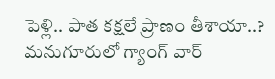పెళ్లి.. పాత కక్షలే ప్రాణం తీశాయా..? మనుగూరులో గ్యాంగ్ వార్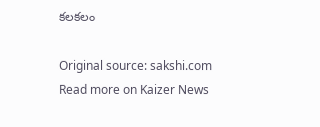కలకలం

Original source: sakshi.com
Read more on Kaizer News